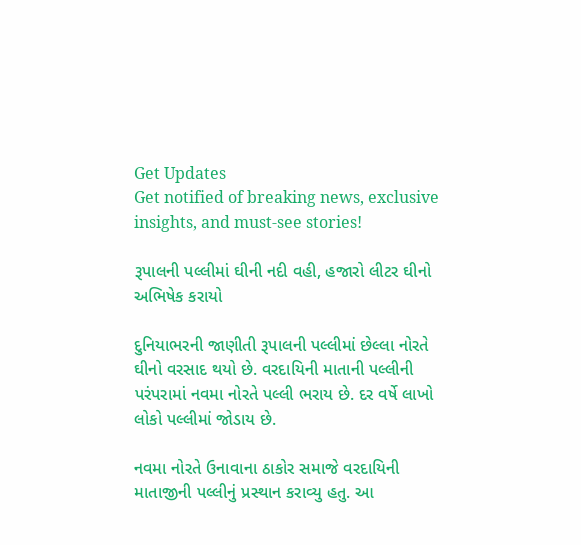Get Updates
Get notified of breaking news, exclusive insights, and must-see stories!

રૂપાલની પલ્લીમાં ઘીની નદી વહી, હજારો લીટર ઘીનો અભિષેક કરાયો

દુનિયાભરની જાણીતી રૂપાલની પલ્લીમાં છેલ્લા નોરતે ઘીનો વરસાદ થયો છે. વરદાયિની માતાની પલ્લીની પરંપરામાં નવમા નોરતે પલ્લી ભરાય છે. દર વર્ષે લાખો લોકો પલ્લીમાં જોડાય છે.

નવમા નોરતે ઉનાવાના ઠાકોર સમાજે વરદાયિની માતાજીની પલ્લીનું પ્રસ્થાન કરાવ્યુ હતુ. આ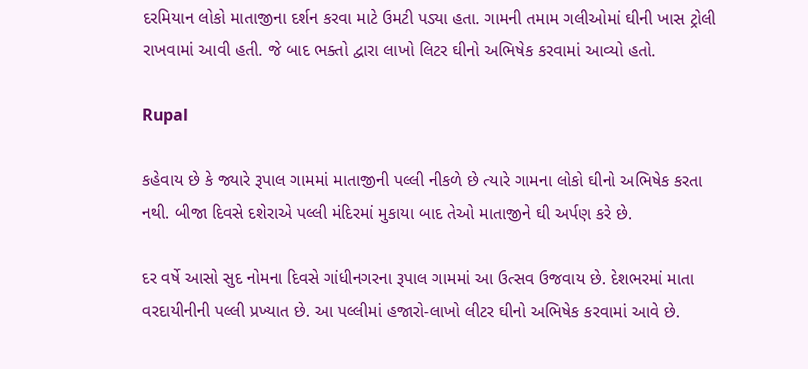દરમિયાન લોકો માતાજીના દર્શન કરવા માટે ઉમટી પડ્યા હતા. ગામની તમામ ગલીઓમાં ઘીની ખાસ ટ્રોલી રાખવામાં આવી હતી. જે બાદ ભક્તો દ્વારા લાખો લિટર ઘીનો અભિષેક કરવામાં આવ્યો હતો.

Rupal

કહેવાય છે કે જ્યારે રૂપાલ ગામમાં માતાજીની પલ્લી નીકળે છે ત્યારે ગામના લોકો ઘીનો અભિષેક કરતા નથી. બીજા દિવસે દશેરાએ પલ્લી મંદિરમાં મુકાયા બાદ તેઓ માતાજીને ઘી અર્પણ કરે છે.

દર વર્ષે આસો સુદ નોમના દિવસે ગાંધીનગરના રૂપાલ ગામમાં આ ઉત્સવ ઉજવાય છે. દેશભરમાં માતા વરદાયીનીની પલ્લી પ્રખ્યાત છે. આ પલ્લીમાં હજારો-લાખો લીટર ઘીનો અભિષેક કરવામાં આવે છે.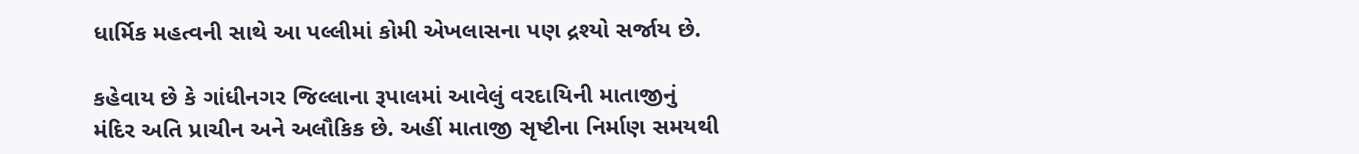ધાર્મિક મહત્વની સાથે આ પલ્લીમાં કોમી એખલાસના પણ દ્રશ્યો સર્જાય છે.

કહેવાય છે કે ગાંધીનગર જિલ્લાના રૂપાલમાં આવેલું વરદાયિની માતાજીનું મંદિર અતિ પ્રાચીન અને અલૌકિક છે. અહીં માતાજી સૃષ્ટીના નિર્માણ સમયથી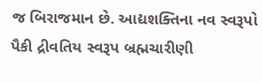જ બિરાજમાન છે. આદ્યશક્તિના નવ સ્વરૂપો પૈકી દ્રીવતિય સ્વરૂપ બ્રહ્મચારીણી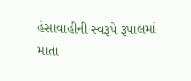હંસાવાહીની સ્વરૂપે રૂપાલમાં માતા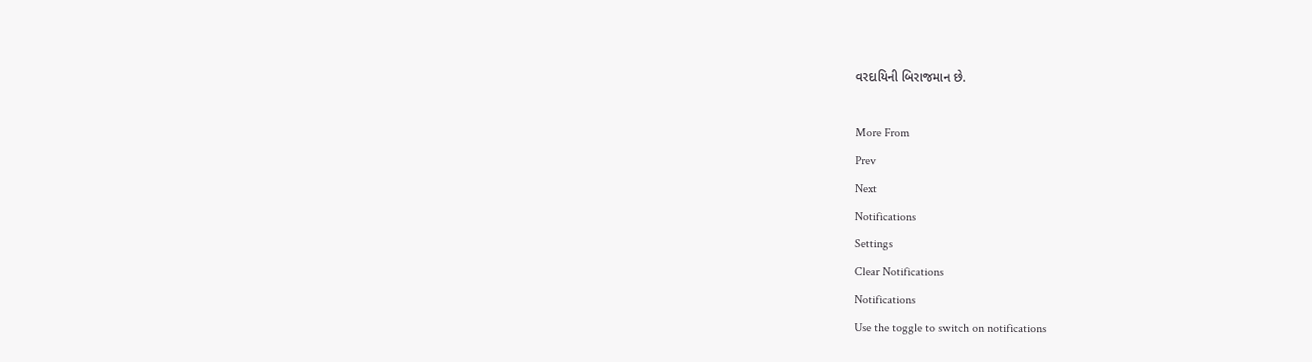વરદાયિની બિરાજમાન છે.

More From
Prev
Next
Notifications
Settings
Clear Notifications
Notifications
Use the toggle to switch on notifications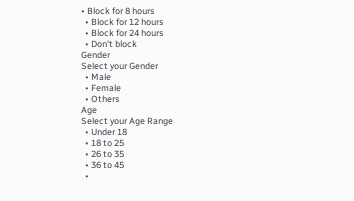• Block for 8 hours
  • Block for 12 hours
  • Block for 24 hours
  • Don't block
Gender
Select your Gender
  • Male
  • Female
  • Others
Age
Select your Age Range
  • Under 18
  • 18 to 25
  • 26 to 35
  • 36 to 45
  •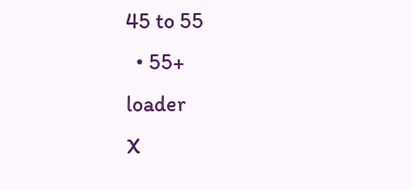45 to 55
  • 55+
loader
X